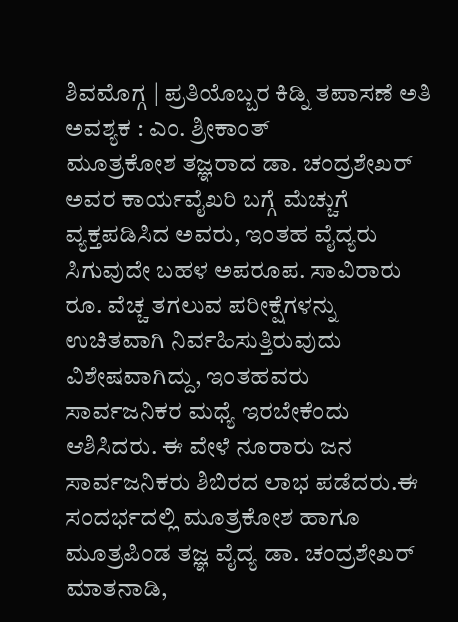ಶಿವಮೊಗ್ಗ | ಪ್ರತಿಯೊಬ್ಬರ ಕಿಡ್ನಿ ತಪಾಸಣೆ ಅತಿ ಅವಶ್ಯಕ : ಎಂ. ಶ್ರೀಕಾಂತ್
ಮೂತ್ರಕೋಶ ತಜ್ಞರಾದ ಡಾ. ಚಂದ್ರಶೇಖರ್ ಅವರ ಕಾರ್ಯವೈಖರಿ ಬಗ್ಗೆ ಮೆಚ್ಚುಗೆ ವ್ಯಕ್ತಪಡಿಸಿದ ಅವರು, ಇಂತಹ ವೈದ್ಯರು ಸಿಗುವುದೇ ಬಹಳ ಅಪರೂಪ. ಸಾವಿರಾರು ರೂ. ವೆಚ್ಚ ತಗಲುವ ಪರೀಕ್ಷೆಗಳನ್ನು ಉಚಿತವಾಗಿ ನಿರ್ವಹಿಸುತ್ತಿರುವುದು ವಿಶೇಷವಾಗಿದ್ದು, ಇಂತಹವರು ಸಾರ್ವಜನಿಕರ ಮಧ್ಯೆ ಇರಬೇಕೆಂದು ಆಶಿಸಿದರು. ಈ ವೇಳೆ ನೂರಾರು ಜನ ಸಾರ್ವಜನಿಕರು ಶಿಬಿರದ ಲಾಭ ಪಡೆದರು.ಈ ಸಂದರ್ಭದಲ್ಲಿ ಮೂತ್ರಕೋಶ ಹಾಗೂ ಮೂತ್ರಪಿಂಡ ತಜ್ಞ ವೈದ್ಯ ಡಾ. ಚಂದ್ರಶೇಖರ್ ಮಾತನಾಡಿ,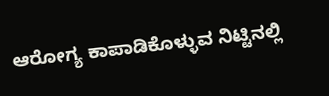ಆರೋಗ್ಯ ಕಾಪಾಡಿಕೊಳ್ಳುವ ನಿಟ್ಟಿನಲ್ಲಿ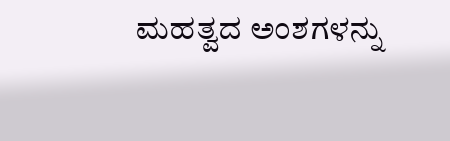ಮಹತ್ವದ ಅಂಶಗಳನ್ನು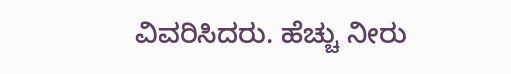ವಿವರಿಸಿದರು. ಹೆಚ್ಚು ನೀರು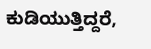ಕುಡಿಯುತ್ತಿದ್ದರೆ,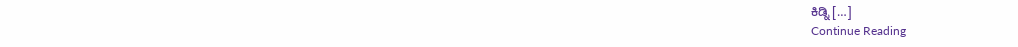ಕಿಡ್ನಿ […]
Continue Reading